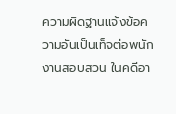ความผิดฐานแจ้งข้อความอันเป็นเท็จต่อพนักงานสอบสวน ในคดีอา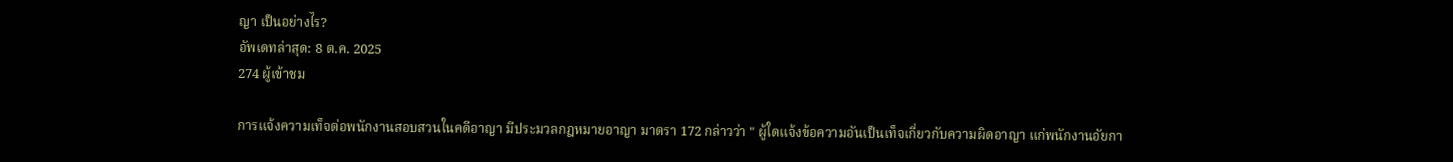ญา เป็นอย่างไร?
อัพเดทล่าสุด: 8 ต.ค. 2025
274 ผู้เข้าชม

การแจ้งความเท็จต่อพนักงานสอบสวนในคดีอาญา มีประมวลกฎหมายอาญา มาตรา 172 กล่าวว่า " ผู้ใดแจ้งข้อความอันเป็นเท็จเกี่ยวกับความผิดอาญา แก่พนักงานอัยกา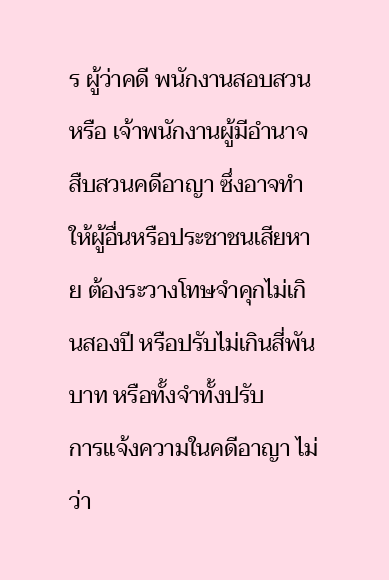ร ผู้ว่าคดี พนักงานสอบสวน หรือ เจ้าพนักงานผู้มีอำนาจสืบสวนคดีอาญา ซึ่งอาจทำให้ผู้อื่นหรือประชาชนเสียหาย ต้องระวางโทษจำคุกไม่เกินสองปี หรือปรับไม่เกินสี่พันบาท หรือทั้งจำทั้งปรับ
การแจ้งความในคดีอาญา ไม่ว่า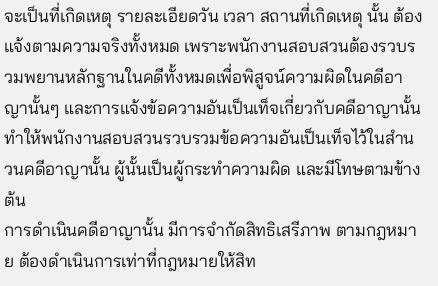จะเป็นที่เกิดเหตุ รายละเอียดวัน เวลา สถานที่เกิดเหตุ นั้น ต้องแจ้งตามความจริงทั้งหมด เพราะพนักงานสอบสวนต้องรวบรวมพยานหลักฐานในคดีทั้งหมดเพื่อพิสูจน์ความผิดในคดีอาญานั้นๆ และการแจ้งข้อความอันเป็นเท็จเกี่ยวกับคดีอาญานั้น ทำให้พนักงานสอบสวนรวบรวมข้อความอันเป็นเท็จไว้ในสำนวนคดีอาญานั้น ผู้นั้นเป็นผู้กระทำความผิด และมีโทษตามข้างต้น
การดำเนินคดีอาญานั้น มีการจำกัดสิทธิเสรีภาพ ตามกฎหมาย ต้องดำเนินการเท่าที่กฎหมายให้สิท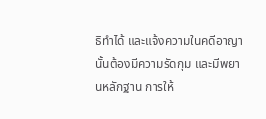ธิทำได้ และแจ้งความในคดีอาญานั้นต้องมีความรัดกุม และมีพยานหลักฐาน การให้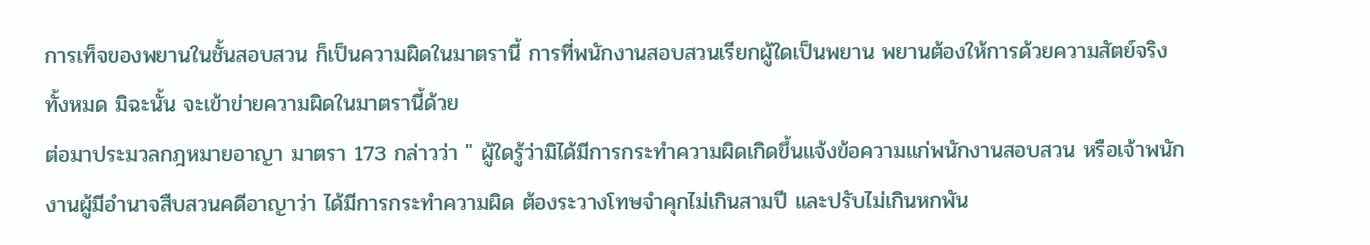การเท็จของพยานในชั้นสอบสวน ก็เป็นความผิดในมาตรานี้ การที่พนักงานสอบสวนเรียกผู้ใดเป็นพยาน พยานต้องให้การด้วยความสัตย์จริงทั้งหมด มิฉะนั้น จะเข้าข่ายความผิดในมาตรานี้ด้วย
ต่อมาประมวลกฎหมายอาญา มาตรา 173 กล่าวว่า " ผู้ใดรู้ว่ามิได้มีการกระทำความผิดเกิดขึ้นแจ้งข้อความแก่พนักงานสอบสวน หรือเจ้าพนักงานผู้มีอำนาจสืบสวนคดีอาญาว่า ได้มีการกระทำความผิด ต้องระวางโทษจำคุกไม่เกินสามปี และปรับไม่เกินหกพัน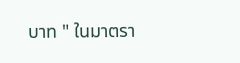บาท " ในมาตรา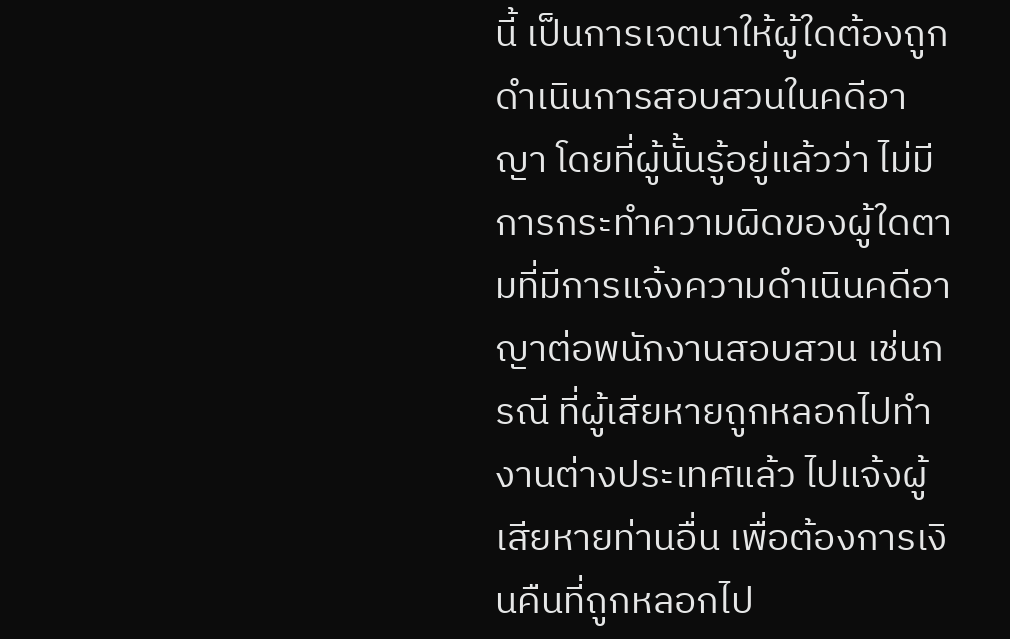นี้ เป็นการเจตนาให้ผู้ใดต้องถูกดำเนินการสอบสวนในคดีอาญา โดยที่ผู้นั้นรู้อยู่แล้วว่า ไม่มีการกระทำความผิดของผู้ใดตามที่มีการแจ้งความดำเนินคดีอาญาต่อพนักงานสอบสวน เช่นกรณี ที่ผู้เสียหายถูกหลอกไปทำงานต่างประเทศแล้ว ไปแจ้งผู้เสียหายท่านอื่น เพื่อต้องการเงินคืนที่ถูกหลอกไป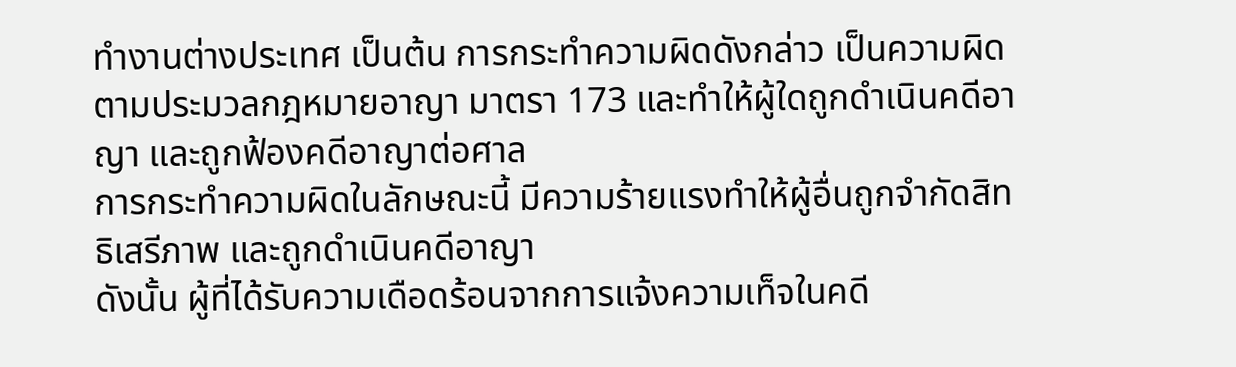ทำงานต่างประเทศ เป็นต้น การกระทำความผิดดังกล่าว เป็นความผิดตามประมวลกฎหมายอาญา มาตรา 173 และทำให้ผู้ใดถูกดำเนินคดีอาญา และถูกฟ้องคดีอาญาต่อศาล
การกระทำความผิดในลักษณะนี้ มีความร้ายแรงทำให้ผู้อื่นถูกจำกัดสิทธิเสรีภาพ และถูกดำเนินคดีอาญา
ดังนั้น ผู้ที่ได้รับความเดือดร้อนจากการแจ้งความเท็จในคดี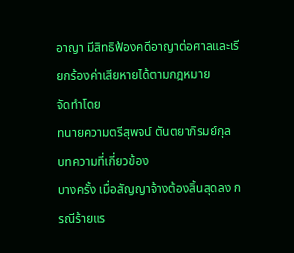อาญา มีสิทธิฟ้องคดีอาญาต่อศาลและเรียกร้องค่าเสียหายได้ตามกฎหมาย
จัดทำโดย
ทนายความตรีสุพจน์ ตันตยาภิรมย์กุล
บทความที่เกี่ยวข้อง
บางครั้ง เมื่อสัญญาจ้างต้องสิ้นสุดลง กรณีร้ายแร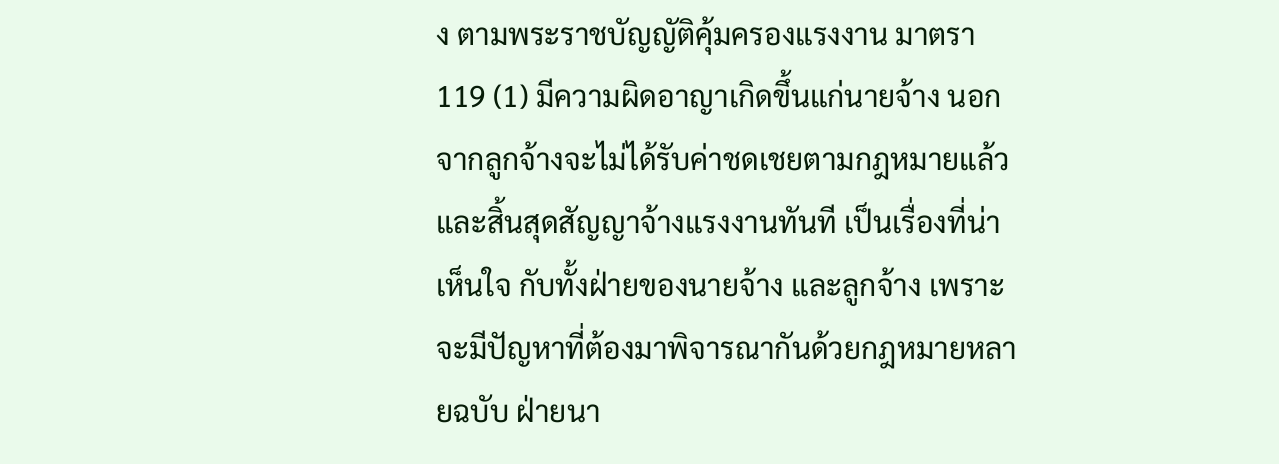ง ตามพระราชบัญญัติคุ้มครองแรงงาน มาตรา 119 (1) มีความผิดอาญาเกิดขึ้นแก่นายจ้าง นอกจากลูกจ้างจะไม่ได้รับค่าชดเชยตามกฎหมายแล้ว และสิ้นสุดสัญญาจ้างแรงงานทันที เป็นเรื่องที่น่าเห็นใจ กับทั้งฝ่ายของนายจ้าง และลูกจ้าง เพราะจะมีปัญหาที่ต้องมาพิจารณากันด้วยกฎหมายหลายฉบับ ฝ่ายนา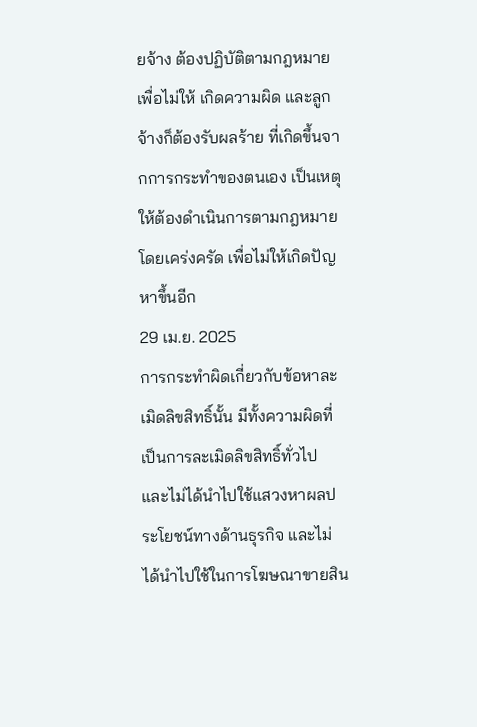ยจ้าง ต้องปฏิบัติตามกฎหมายเพื่อไม่ให้ เกิดความผิด และลูกจ้างก็ต้องรับผลร้าย ที่เกิดขึ้นจากการกระทำของตนเอง เป็นเหตุให้ต้องดำเนินการตามกฎหมายโดยเคร่งครัด เพื่อไม่ให้เกิดปัญหาขึ้นอีก
29 เม.ย. 2025
การกระทำผิดเกี่ยวกับข้อหาละเมิดลิขสิทธิ์นั้น มีทั้งความผิดที่เป็นการละเมิดลิขสิทธิ์ทั่วไป และไม่ได้นำไปใช้แสวงหาผลประโยชน์ทางด้านธุรกิจ และไม่ได้นำไปใช้ในการโฆษณาขายสิน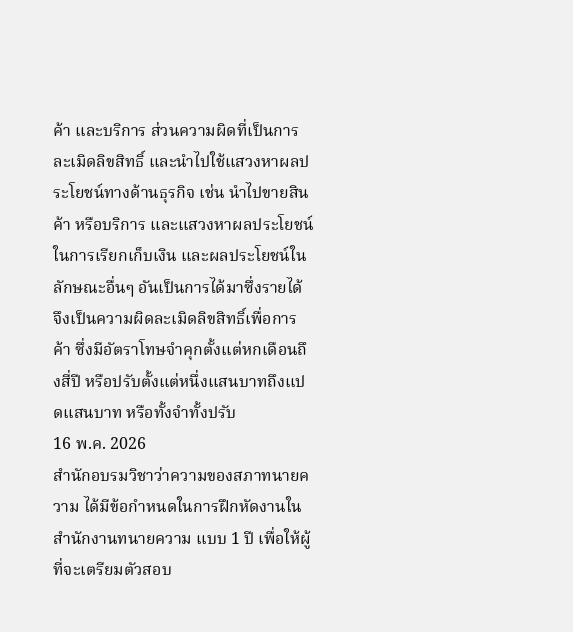ค้า และบริการ ส่วนความผิดที่เป็นการละเมิดลิขสิทธิ์ และนำไปใช้แสวงหาผลประโยชน์ทางด้านธุรกิจ เช่น นำไปขายสินค้า หรือบริการ และแสวงหาผลประโยชน์ในการเรียกเก็บเงิน และผลประโยชน์ในลักษณะอื่นๆ อันเป็นการได้มาซึ่งรายได้ จึงเป็นความผิดละเมิดลิขสิทธิ์เพื่อการค้า ซึ่งมีอัตราโทษจำคุกตั้งแต่หกเดือนถึงสี่ปี หรือปรับตั้งแต่หนึ่งแสนบาทถึงแปดแสนบาท หรือทั้งจำทั้งปรับ
16 พ.ค. 2026
สำนักอบรมวิชาว่าความของสภาทนายความ ได้มีข้อกำหนดในการฝึกหัดงานในสำนักงานทนายความ แบบ 1 ปี เพื่อให้ผู้ที่จะเตรียมตัวสอบ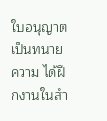ใบอนุญาตเป็นทนายความ ได้ฝึกงานในสำ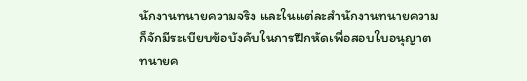นักงานทนายความจริง และในแต่ละสำนักงานทนายความ ก็จักมีระเบียบข้อบังคับในการฝึกหัดเพื่อสอบใบอนุญาตทนายค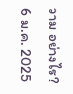วาม อย่างไร?
6 ม.ค. 2025